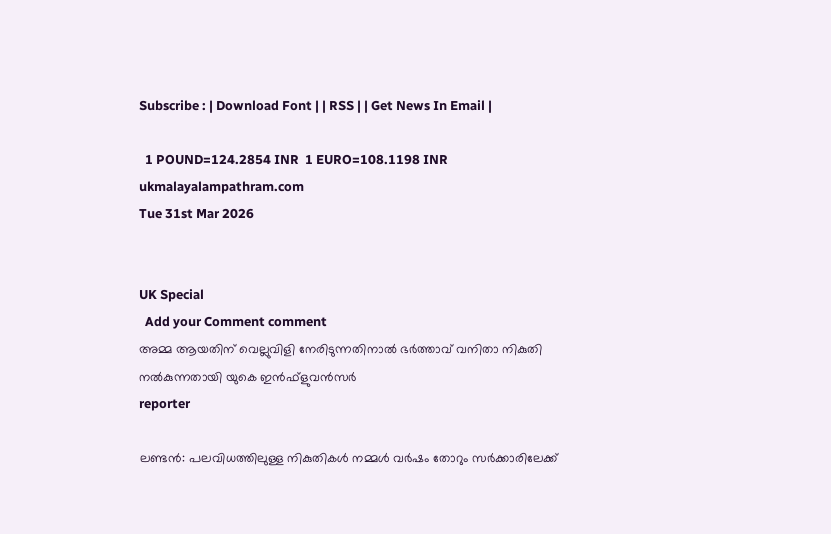Subscribe : | Download Font | | RSS | | Get News In Email |

  1 POUND=124.2854 INR  1 EURO=108.1198 INR
ukmalayalampathram.com
Tue 31st Mar 2026


UK Special
  Add your Comment comment
അമ്മ ആയതിന് വെല്ലുവിളി നേരിടുന്നതിനാല്‍ ഭര്‍ത്താവ് വനിതാ നികുതി നല്‍കുന്നതായി യുകെ ഇന്‍ഫ്‌ളുവന്‍സര്‍
reporter

ലണ്ടന്‍: പലവിധത്തിലുള്ള നികുതികള്‍ നമ്മള്‍ വര്‍ഷം തോറും സര്‍ക്കാരിലേക്ക്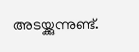അടയ്ക്കുന്നുണ്ട്.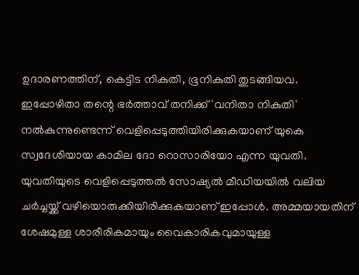ഉദാരണത്തിന്, കെട്ടിട നികുതി, ഭൂനികുതി തുടങ്ങിയവ. ഇപ്പോഴിതാ തന്റെ ഭര്‍ത്താവ് തനിക്ക് 'വനിതാ നികുതി' നല്‍കുന്നുണ്ടെന്ന് വെളിപ്പെടുത്തിയിരിക്കുകയാണ് യുകെ സ്വദേശിയായ കാമില ദോ റൊസാരിയോ എന്ന യുവതി. യുവതിയുടെ വെളിപ്പെടുത്തല്‍ സോഷ്യല്‍ മീഡിയയില്‍ വലിയ ചര്‍ച്ചയ്ക്ക് വഴിയൊരുക്കിയിരിക്കുകയാണ് ഇപ്പോള്‍. അമ്മയായതിന് ശേഷമുള്ള ശാരീരികമായും വൈകാരികവുമായുള്ള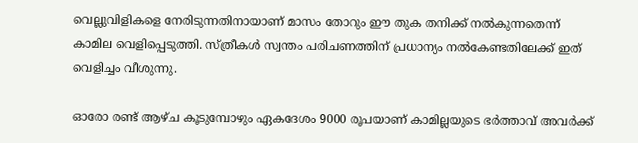വെല്ലുവിളികളെ നേരിടുന്നതിനായാണ് മാസം തോറും ഈ തുക തനിക്ക് നല്‍കുന്നതെന്ന് കാമില വെളിപ്പെടുത്തി. സ്ത്രീകള്‍ സ്വന്തം പരിചണത്തിന് പ്രധാന്യം നല്‍കേണ്ടതിലേക്ക് ഇത് വെളിച്ചം വീശുന്നു.

ഓരോ രണ്ട് ആഴ്ച കൂടുമ്പോഴും ഏകദേശം 9000 രൂപയാണ് കാമില്ലയുടെ ഭര്‍ത്താവ് അവര്‍ക്ക്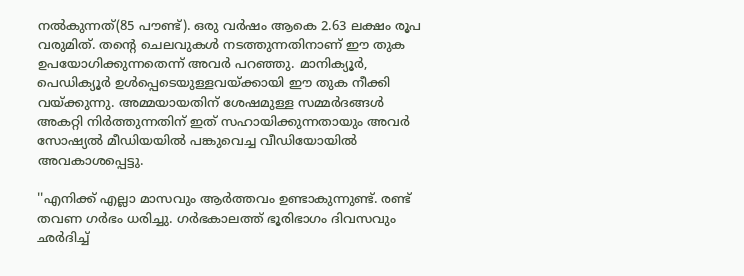നല്‍കുന്നത്(85 പൗണ്ട്). ഒരു വര്‍ഷം ആകെ 2.63 ലക്ഷം രൂപ വരുമിത്. തന്റെ ചെലവുകള്‍ നടത്തുന്നതിനാണ് ഈ തുക ഉപയോഗിക്കുന്നതെന്ന് അവര്‍ പറഞ്ഞു. മാനിക്യൂര്‍, പെഡിക്യൂര്‍ ഉള്‍പ്പെടെയുള്ളവയ്ക്കായി ഈ തുക നീക്കി വയ്ക്കുന്നു. അമ്മയായതിന് ശേഷമുള്ള സമ്മര്‍ദങ്ങള്‍ അകറ്റി നിര്‍ത്തുന്നതിന് ഇത് സഹായിക്കുന്നതായും അവര്‍ സോഷ്യല്‍ മീഡിയയില്‍ പങ്കുവെച്ച വീഡിയോയില്‍ അവകാശപ്പെട്ടു.

''എനിക്ക് എല്ലാ മാസവും ആര്‍ത്തവം ഉണ്ടാകുന്നുണ്ട്. രണ്ട് തവണ ഗര്‍ഭം ധരിച്ചു. ഗര്‍ഭകാലത്ത് ഭൂരിഭാഗം ദിവസവും ഛര്‍ദിച്ച്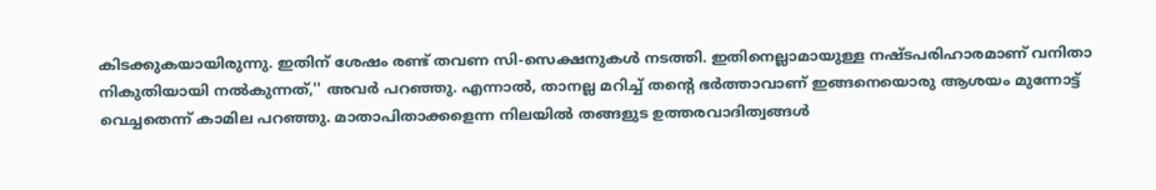കിടക്കുകയായിരുന്നു. ഇതിന് ശേഷം രണ്ട് തവണ സി-സെക്ഷനുകള്‍ നടത്തി. ഇതിനെല്ലാമായുള്ള നഷ്ടപരിഹാരമാണ് വനിതാ നികുതിയായി നല്‍കുന്നത്,'' അവര്‍ പറഞ്ഞു. എന്നാല്‍, താനല്ല മറിച്ച് തന്റെ ഭര്‍ത്താവാണ് ഇങ്ങനെയൊരു ആശയം മുന്നോട്ട് വെച്ചതെന്ന് കാമില പറഞ്ഞു. മാതാപിതാക്കളെന്ന നിലയില്‍ തങ്ങളുട ഉത്തരവാദിത്വങ്ങള്‍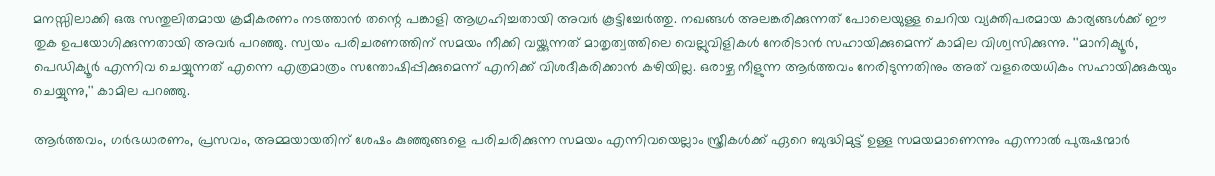മനസ്സിലാക്കി ഒരു സന്തുലിതമായ ക്രമീകരണം നടത്താന്‍ തന്റെ പങ്കാളി ആഗ്രഹിച്ചതായി അവര്‍ കൂട്ടിച്ചേര്‍ത്തു. നഖങ്ങള്‍ അലങ്കരിക്കുന്നത് പോലെയുള്ള ചെറിയ വ്യക്തിപരമായ കാര്യങ്ങള്‍ക്ക് ഈ തുക ഉപയോഗിക്കുന്നതായി അവര്‍ പറഞ്ഞു. സ്വയം പരിചരണത്തിന് സമയം നീക്കി വയ്ക്കുന്നത് മാതൃത്വത്തിലെ വെല്ലുവിളികള്‍ നേരിടാന്‍ സഹായിക്കുമെന്ന് കാമില വിശ്വസിക്കുന്നു. ''മാനിക്യൂര്‍, പെഡിക്യൂര്‍ എന്നിവ ചെയ്യുന്നത് എന്നെ എത്രമാത്രം സന്തോഷിപ്പിക്കുമെന്ന് എനിക്ക് വിശദീകരിക്കാന്‍ കഴിയില്ല. ഒരാഴ്ച നീളുന്ന ആര്‍ത്തവം നേരിടുന്നതിനും അത് വളരെയധികം സഹായിക്കുകയും ചെയ്യുന്നു,'' കാമില പറഞ്ഞു.

ആര്‍ത്തവം, ഗര്‍ഭധാരണം, പ്രസവം, അമ്മയായതിന് ശേഷം കുഞ്ഞുങ്ങളെ പരിചരിക്കുന്ന സമയം എന്നിവയെല്ലാം സ്ത്രീകള്‍ക്ക് ഏറെ ബുദ്ധിമുട്ട് ഉള്ള സമയമാണെന്നും എന്നാല്‍ പുരുഷന്മാര്‍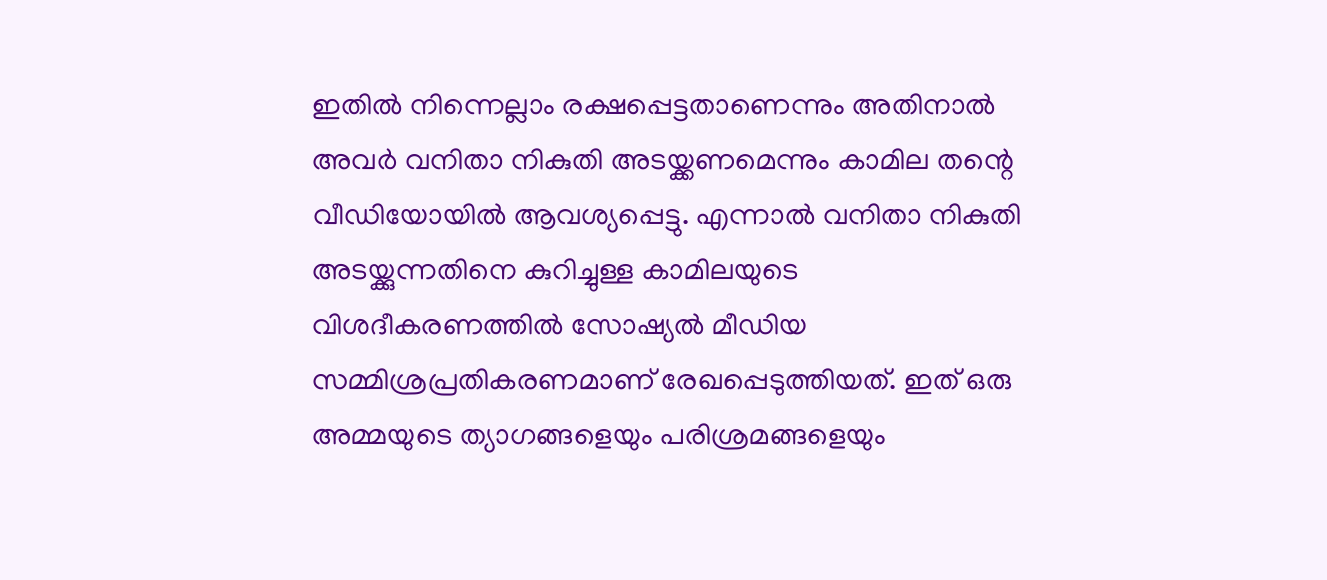ഇതില്‍ നിന്നെല്ലാം രക്ഷപ്പെട്ടതാണെന്നും അതിനാല്‍ അവര്‍ വനിതാ നികുതി അടയ്ക്കണമെന്നും കാമില തന്റെ വീഡിയോയില്‍ ആവശ്യപ്പെട്ടു. എന്നാല്‍ വനിതാ നികുതി അടയ്ക്കുന്നതിനെ കുറിച്ചുള്ള കാമിലയുടെ വിശദീകരണത്തില്‍ സോഷ്യല്‍ മീഡിയ സമ്മിശ്രപ്രതികരണമാണ് രേഖപ്പെടുത്തിയത്. ഇത് ഒരു അമ്മയുടെ ത്യാഗങ്ങളെയും പരിശ്രമങ്ങളെയും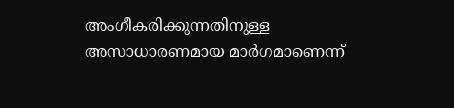അംഗീകരിക്കുന്നതിനുള്ള അസാധാരണമായ മാര്‍ഗമാണെന്ന്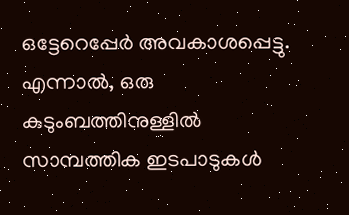ഒട്ടേറെപ്പേര്‍ അവകാശപ്പെട്ടു. എന്നാല്‍, ഒരു കുടുംബത്തിനുള്ളില്‍ സാമ്പത്തിക ഇടപാടുകള്‍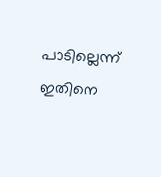പാടില്ലെന്ന് ഇതിനെ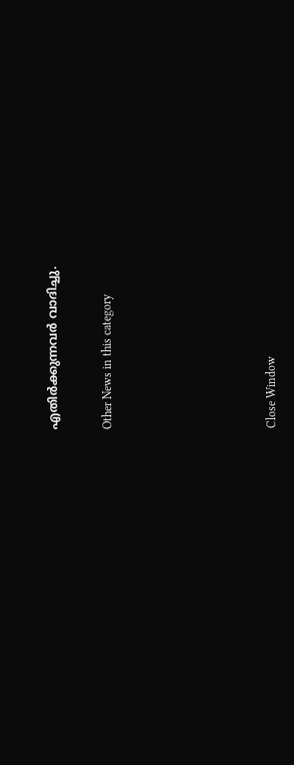എതിര്‍ക്കുന്നവര്‍ വാദിച്ചു.


Other News in this category








Close Window